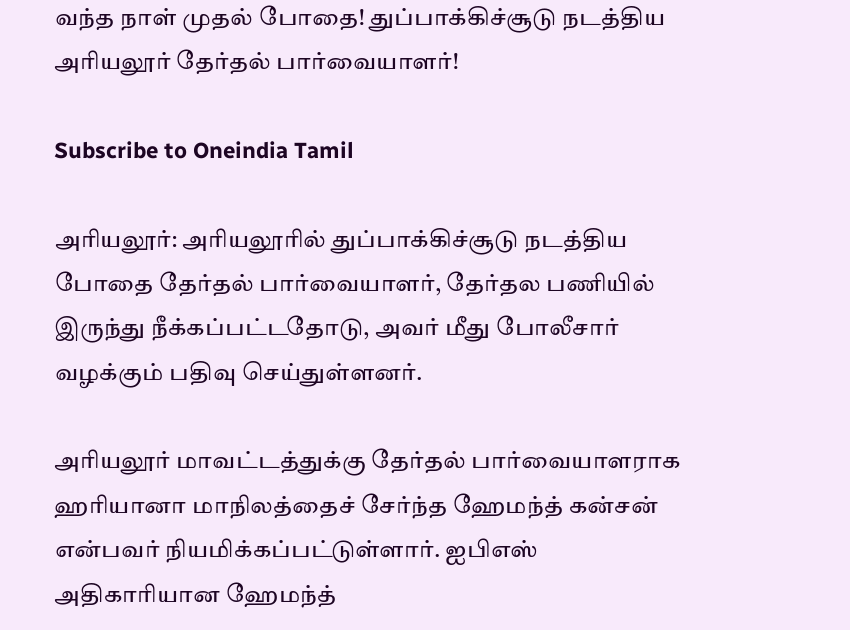வந்த நாள் முதல் போதை! துப்பாக்கிச்சூடு நடத்திய அரியலூர் தேர்தல் பார்வையாளர்!

Subscribe to Oneindia Tamil

அரியலூர்: அரியலூரில் துப்பாக்கிச்சூடு நடத்திய போதை தேர்தல் பார்வையாளர், தேர்தல பணியில் இருந்து நீக்கப்பட்டதோடு, அவர் மீது போலீசார் வழக்கும் பதிவு செய்துள்ளனர்.

அரியலூர் மாவட்டத்துக்கு தேர்தல் பார்வையாளராக ஹரியானா மாநிலத்தைச் சேர்ந்த ஹேமந்த் கன்சன் என்பவர் நியமிக்கப்பட்டுள்ளார். ஐபிஎஸ் அதிகாரியான ஹேமந்த்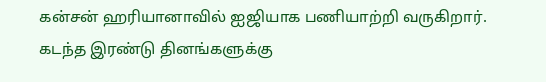கன்சன் ஹரியானாவில் ஐஜியாக பணியாற்றி வருகிறார். கடந்த இரண்டு தினங்களுக்கு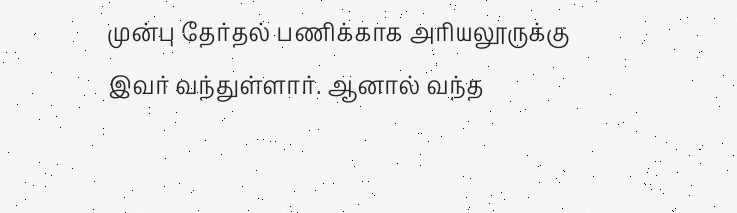முன்பு தேர்தல் பணிக்காக அரியலூருக்கு இவர் வந்துள்ளார். ஆனால் வந்த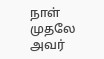நாள் முதலே அவர்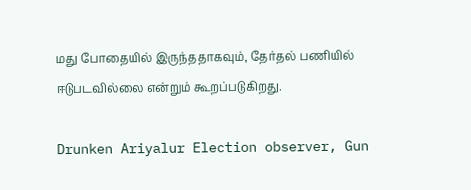மது போதையில் இருந்ததாகவும், தேர்தல் பணியில் ஈடுபடவில்லை என்றும் கூறப்படுகிறது.

Drunken Ariyalur Election observer, Gun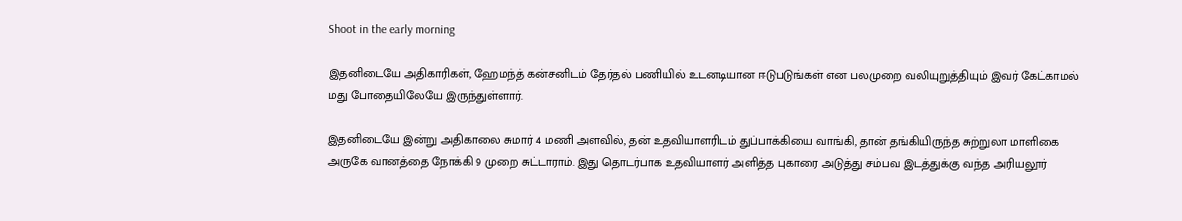Shoot in the early morning

இதனிடையே அதிகாரிகள், ஹேமந்த் கன்சனிடம் தேர்தல் பணியில் உடனடியான ஈடுபடுங்கள் என பலமுறை வலியுறுத்தியும் இவர் கேட்காமல் மது போதையிலேயே இருந்துள்ளார்.

இதனிடையே இன்று அதிகாலை சுமார் 4 மணி அளவில், தன் உதவியாளரிடம் துப்பாக்கியை வாங்கி, தான் தங்கியிருந்த சுற்றுலா மாளிகை அருகே வானத்தை நோக்கி 9 முறை சுட்டாராம். இது தொடர்பாக உதவியாளர் அளித்த புகாரை அடுத்து சம்பவ இடத்துக்கு வந்த அரியலூர்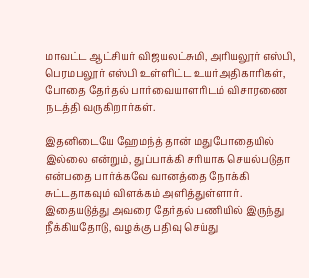மாவட்ட ஆட்சியர் விஜயலட்சுமி, அரியலூர் எஸ்பி, பெரமபலூர் எஸ்பி உள்ளிட்ட உயர்அதிகாரிகள், போதை தேர்தல் பார்வையாளரிடம் விசாரணை நடத்தி வருகிறார்கள்.

இதனிடையே ஹேமந்த் தான் மதுபோதையில் இல்லை என்றும், துப்பாக்கி சரியாக செயல்படுதா என்பதை பார்க்கவே வானத்தை நோக்கி சுட்டதாகவும் விளக்கம் அளித்துள்ளார். இதையடுத்து அவரை தேர்தல் பணியில் இருந்து நீக்கியதோடு, வழக்கு பதிவு செய்து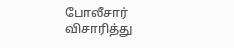போலீசார் விசாரித்து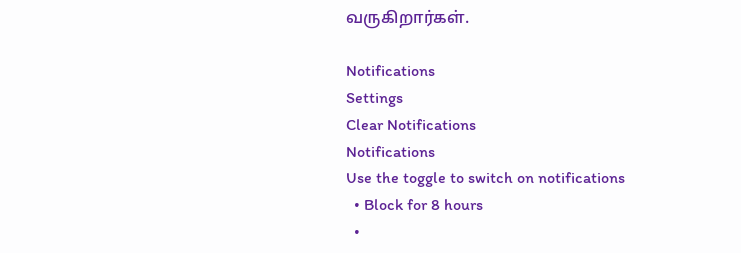வருகிறார்கள்.

Notifications
Settings
Clear Notifications
Notifications
Use the toggle to switch on notifications
  • Block for 8 hours
  •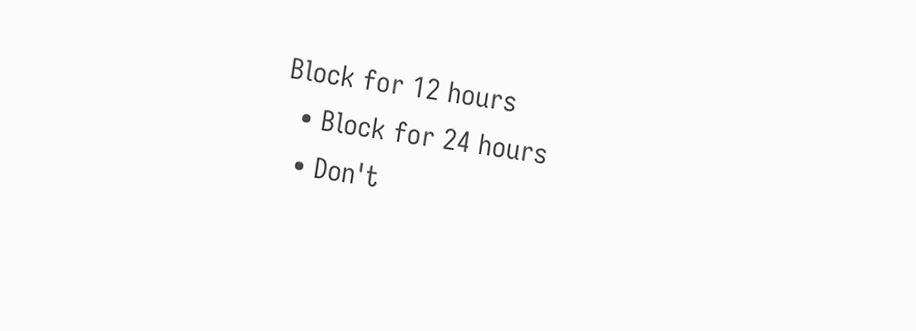Block for 12 hours
  • Block for 24 hours
  • Don't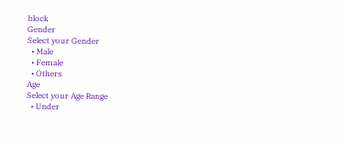block
Gender
Select your Gender
  • Male
  • Female
  • Others
Age
Select your Age Range
  • Under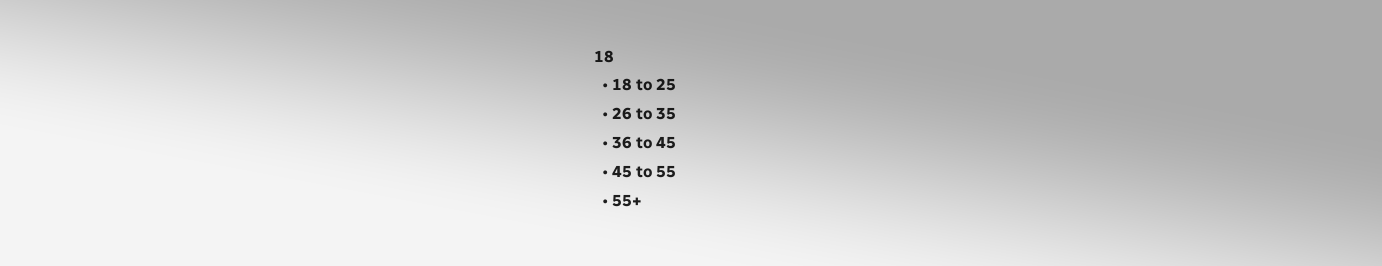18
  • 18 to 25
  • 26 to 35
  • 36 to 45
  • 45 to 55
  • 55+